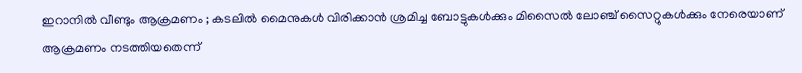ഇറാനില്‍ വീണ്ടും ആക്രമണം ; കടലില്‍ മൈനുകള്‍ വിരിക്കാന്‍ ശ്രമിച്ച ബോട്ടുകള്‍ക്കും മിസൈല്‍ ലോഞ്ച് സൈറ്റുകള്‍ക്കും നേരെയാണ് ആക്രമണം നടത്തിയതെന്ന്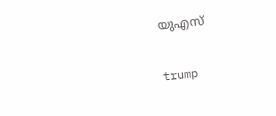യുഎസ്

trump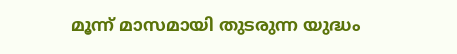മൂന്ന് മാസമായി തുടരുന്ന യുദ്ധം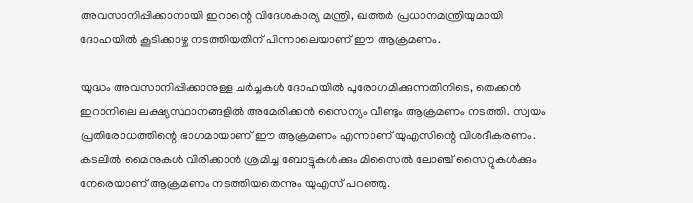അവസാനിപ്പിക്കാനായി ഇറാന്റെ വിദേശകാര്യ മന്ത്രി, ഖത്തര്‍ പ്രധാനമന്ത്രിയുമായി ദോഹയില്‍ കൂടിക്കാഴ്ച നടത്തിയതിന് പിന്നാലെയാണ് ഈ ആക്രമണം.

യുദ്ധം അവസാനിപ്പിക്കാനുള്ള ചര്‍ച്ചകള്‍ ദോഹയില്‍ പുരോഗമിക്കുന്നതിനിടെ, തെക്കന്‍ ഇറാനിലെ ലക്ഷ്യസ്ഥാനങ്ങളില്‍ അമേരിക്കന്‍ സൈന്യം വീണ്ടും ആക്രമണം നടത്തി. സ്വയം പ്രതിരോധത്തിന്റെ ഭാഗമായാണ് ഈ ആക്രമണം എന്നാണ് യുഎസിന്റെ വിശദീകരണം. കടലില്‍ മൈനുകള്‍ വിരിക്കാന്‍ ശ്രമിച്ച ബോട്ടുകള്‍ക്കും മിസൈല്‍ ലോഞ്ച് സൈറ്റുകള്‍ക്കും നേരെയാണ് ആക്രമണം നടത്തിയതെന്നും യുഎസ് പറഞ്ഞു.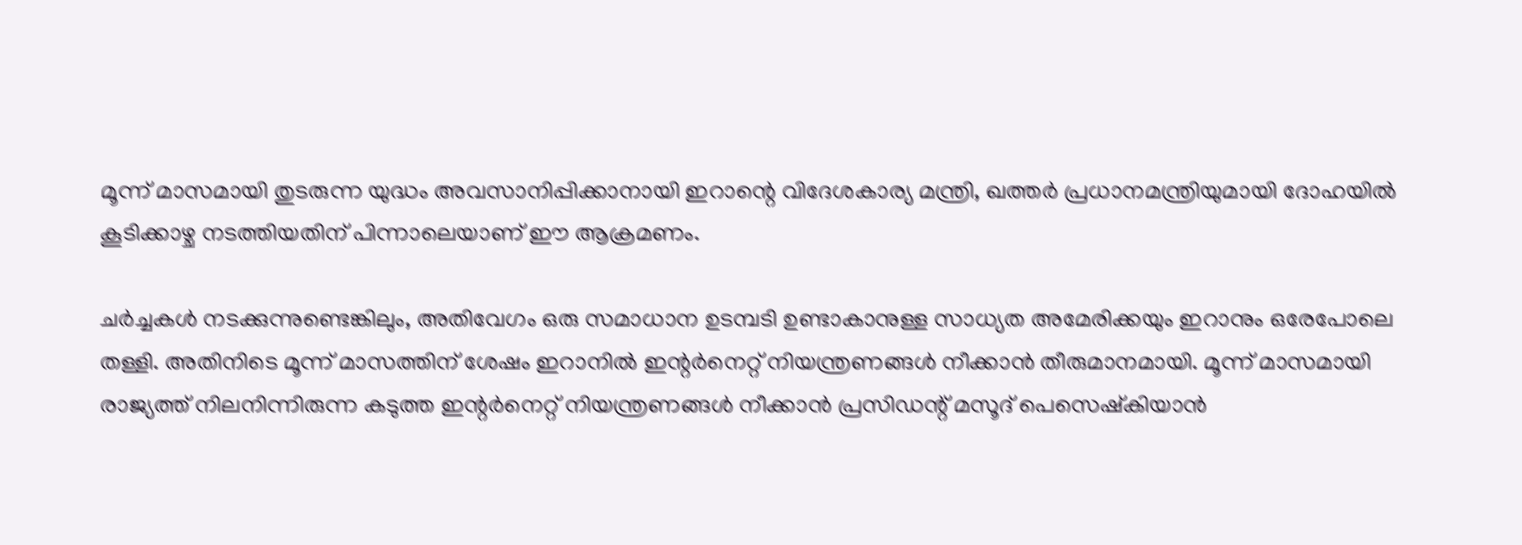മൂന്ന് മാസമായി തുടരുന്ന യുദ്ധം അവസാനിപ്പിക്കാനായി ഇറാന്റെ വിദേശകാര്യ മന്ത്രി, ഖത്തര്‍ പ്രധാനമന്ത്രിയുമായി ദോഹയില്‍ കൂടിക്കാഴ്ച നടത്തിയതിന് പിന്നാലെയാണ് ഈ ആക്രമണം.

ചര്‍ച്ചകള്‍ നടക്കുന്നുണ്ടെങ്കിലും, അതിവേഗം ഒരു സമാധാന ഉടമ്പടി ഉണ്ടാകാനുള്ള സാധ്യത അമേരിക്കയും ഇറാനും ഒരേപോലെ തള്ളി. അതിനിടെ മൂന്ന് മാസത്തിന് ശേഷം ഇറാനില്‍ ഇന്റര്‍നെറ്റ് നിയന്ത്രണങ്ങള്‍ നീക്കാന്‍ തീരുമാനമായി. മൂന്ന് മാസമായി രാജ്യത്ത് നിലനിന്നിരുന്ന കടുത്ത ഇന്റര്‍നെറ്റ് നിയന്ത്രണങ്ങള്‍ നീക്കാന്‍ പ്രസിഡന്റ് മസൂദ് പെസെഷ്‌കിയാന്‍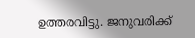ഉത്തരവിട്ടു. ജനുവരിക്ക്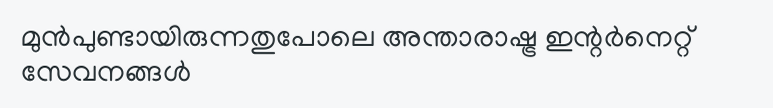മുന്‍പുണ്ടായിരുന്നതുപോലെ അന്താരാഷ്ട്ര ഇന്റര്‍നെറ്റ് സേവനങ്ങള്‍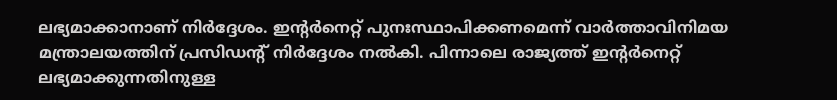ലഭ്യമാക്കാനാണ് നിര്‍ദ്ദേശം. ഇന്റര്‍നെറ്റ് പുനഃസ്ഥാപിക്കണമെന്ന് വാര്‍ത്താവിനിമയ മന്ത്രാലയത്തിന് പ്രസിഡന്റ് നിര്‍ദ്ദേശം നല്‍കി. പിന്നാലെ രാജ്യത്ത് ഇന്റര്‍നെറ്റ് ലഭ്യമാക്കുന്നതിനുള്ള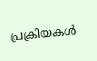പ്രക്രിയകള്‍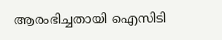ആരംഭിച്ചതായി ഐസിടി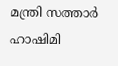മന്ത്രി സത്താര്‍ ഹാഷിമി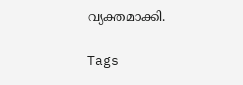വ്യക്തമാക്കി.

Tags